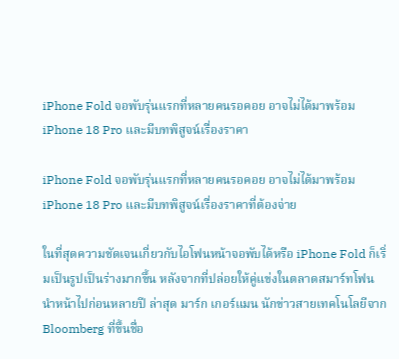iPhone Fold จอพับรุ่นแรกที่หลายคนรอคอย อาจไม่ได้มาพร้อม iPhone 18 Pro และมีบทพิสูจน์เรื่องราคา

iPhone Fold จอพับรุ่นแรกที่หลายคนรอคอย อาจไม่ได้มาพร้อม iPhone 18 Pro และมีบทพิสูจน์เรื่องราคาที่ต้องจ่าย

ในที่สุดความชัดเจนเกี่ยวกับไอโฟนหน้าจอพับได้หรือ iPhone Fold ก็เริ่มเป็นรูปเป็นร่างมากขึ้น หลังจากที่ปล่อยให้คู่แข่งในตลาดสมาร์ทโฟนนำหน้าไปก่อนหลายปี ล่าสุด มาร์ก เกอร์แมน นักข่าวสายเทคโนโลยีจาก Bloomberg ที่ขึ้นชื่อ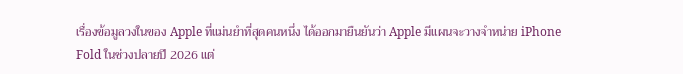เรื่องข้อมูลวงในของ Apple ที่แม่นยำที่สุดคนหนึ่ง ได้ออกมายืนยันว่า Apple มีแผนจะวางจำหน่าย iPhone Fold ในช่วงปลายปี 2026 แต่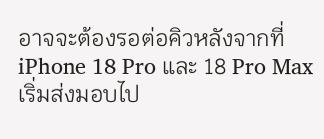อาจจะต้องรอต่อคิวหลังจากที่ iPhone 18 Pro และ 18 Pro Max เริ่มส่งมอบไป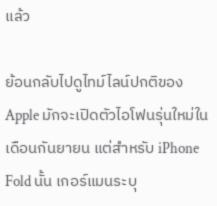แล้ว

ย้อนกลับไปดูไทม์ไลน์ปกติของ Apple มักจะเปิดตัวไอโฟนรุ่นใหม่ในเดือนกันยายน แต่สำหรับ iPhone Fold นั้น เกอร์แมนระบุ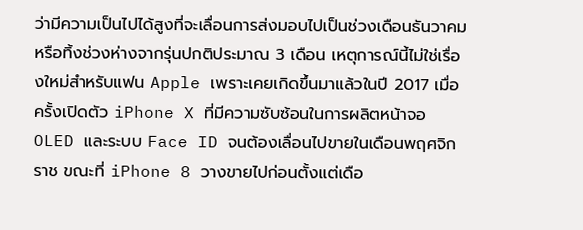ว่ามีความเป็นไปได้สูงที่จะเลื่อนการส่งมอบไปเป็นช่วงเดือนธันวาคม หรือทิ้งช่วงห่างจากรุ่นปกติประมาณ 3 เดือน เหตุการณ์นี้ไม่ใช่เรื่องใหม่สำหรับแฟน Apple เพราะเคยเกิดขึ้นมาแล้วในปี 2017 เมื่อครั้งเปิดตัว iPhone X ที่มีความซับซ้อนในการผลิตหน้าจอ OLED และระบบ Face ID จนต้องเลื่อนไปขายในเดือนพฤศจิกราช ขณะที่ iPhone 8 วางขายไปก่อนตั้งแต่เดือ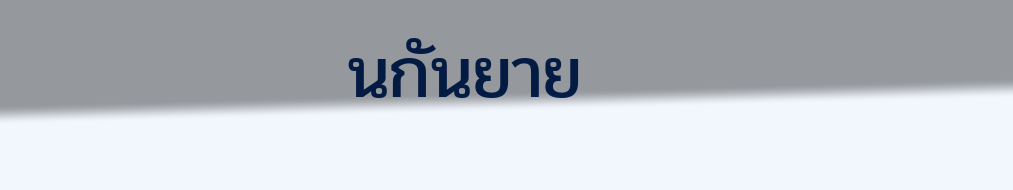นกันยาย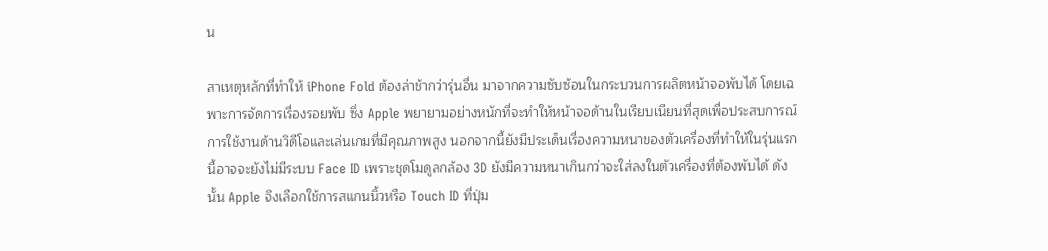น

สาเหตุหลักที่ทำให้ iPhone Fold ต้องล่าช้ากว่ารุ่นอื่น มาจากความซับซ้อนในกระบวนการผลิตหน้าจอพับได้ โดยเฉพาะการจัดการเรื่องรอยพับ ซึ่ง Apple พยายามอย่างหนักที่จะทำให้หน้าจอด้านในเรียบเนียนที่สุดเพื่อประสบการณ์การใช้งานด้านวิดีโอและเล่นเกมที่มีคุณภาพสูง นอกจากนี้ยังมีประเด็นเรื่องความหนาของตัวเครื่องที่ทำให้ในรุ่นแรกนี้อาจจะยังไม่มีระบบ Face ID เพราะชุดโมดูลกล้อง 3D ยังมีความหนาเกินกว่าจะใส่ลงในตัวเครื่องที่ต้องพับได้ ดังนั้น Apple จึงเลือกใช้การสแกนนิ้วหรือ Touch ID ที่ปุ่ม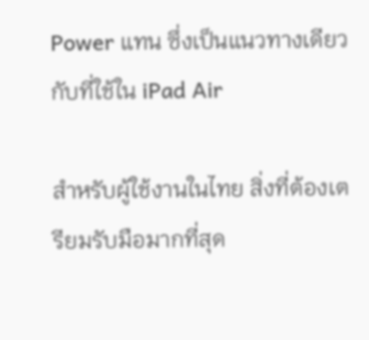Power แทน ซึ่งเป็นแนวทางเดียวกับที่ใช้ใน iPad Air

สำหรับผู้ใช้งานในไทย สิ่งที่ต้องเตรียมรับมือมากที่สุด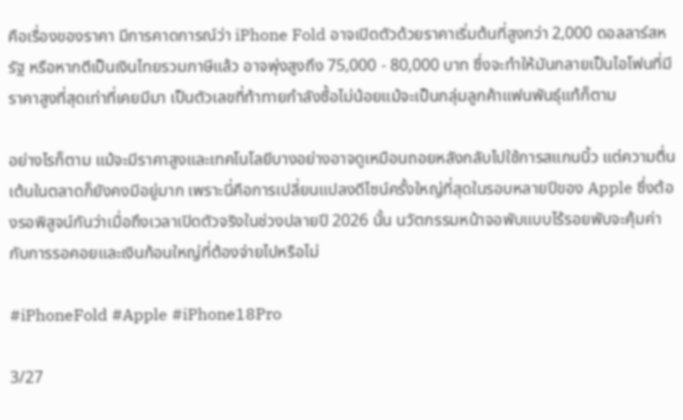คือเรื่องของราคา มีการคาดการณ์ว่า iPhone Fold อาจเปิดตัวด้วยราคาเริ่มต้นที่สูงกว่า 2,000 ดอลลาร์สหรัฐ หรือหากตีเป็นเงินไทยรวมภาษีแล้ว อาจพุ่งสูงถึง 75,000 - 80,000 บาท ซึ่งจะทำให้มันกลายเป็นไอโฟนที่มีราคาสูงที่สุดเท่าที่เคยมีมา เป็นตัวเลขที่ท้าทายกำลังซื้อไม่น้อยแม้จะเป็นกลุ่มลูกค้าแฟนพันธุ์แท้ก็ตาม

อย่างไรก็ตาม แม้จะมีราคาสูงและเทคโนโลยีบางอย่างอาจดูเหมือนถอยหลังกลับไปใช้การสแกนนิ้ว แต่ความตื่นเต้นในตลาดก็ยังคงมีอยู่มาก เพราะนี่คือการเปลี่ยนแปลงดีไซน์ครั้งใหญ่ที่สุดในรอบหลายปีของ Apple ซึ่งต้องรอพิสูจน์กันว่าเมื่อถึงเวลาเปิดตัวจริงในช่วงปลายปี 2026 นั้น นวัตกรรมหน้าจอพับแบบไร้รอยพับจะคุ้มค่ากับการรอคอยและเงินก้อนใหญ่ที่ต้องจ่ายไปหรือไม่

#iPhoneFold #Apple #iPhone18Pro

3/27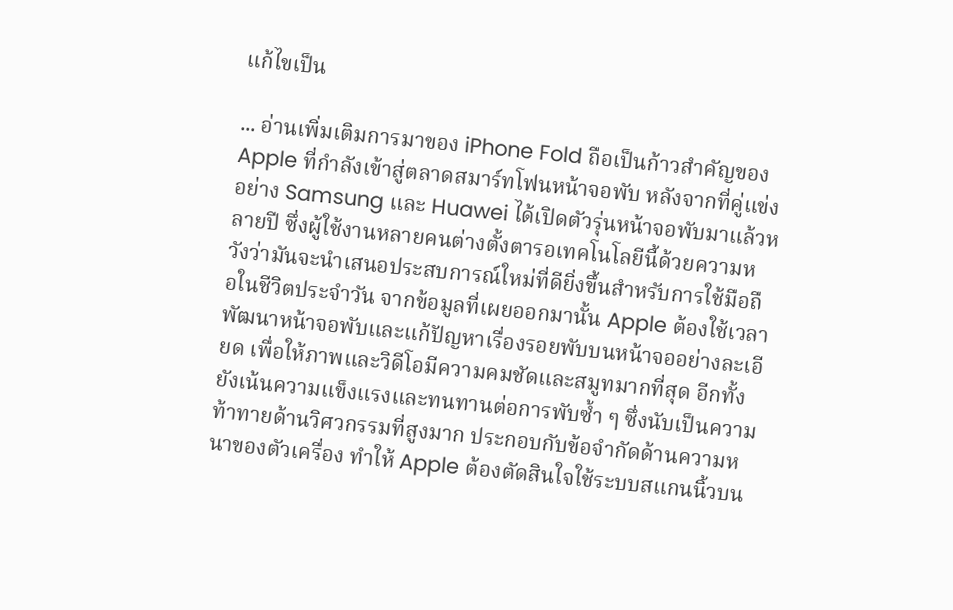แก้ไขเป็น

... อ่านเพิ่มเติมการมาของ iPhone Fold ถือเป็นก้าวสำคัญของ Apple ที่กำลังเข้าสู่ตลาดสมาร์ทโฟนหน้าจอพับ หลังจากที่คู่แข่งอย่าง Samsung และ Huawei ได้เปิดตัวรุ่นหน้าจอพับมาแล้วหลายปี ซึ่งผู้ใช้งานหลายคนต่างตั้งตารอเทคโนโลยีนี้ด้วยความหวังว่ามันจะนำเสนอประสบการณ์ใหม่ที่ดียิ่งขึ้นสำหรับการใช้มือถือในชีวิตประจำวัน จากข้อมูลที่เผยออกมานั้น Apple ต้องใช้เวลาพัฒนาหน้าจอพับและแก้ปัญหาเรื่องรอยพับบนหน้าจออย่างละเอียด เพื่อให้ภาพและวิดีโอมีความคมชัดและสมูทมากที่สุด อีกทั้งยังเน้นความแข็งแรงและทนทานต่อการพับซ้ำ ๆ ซึ่งนับเป็นความท้าทายด้านวิศวกรรมที่สูงมาก ประกอบกับข้อจำกัดด้านความหนาของตัวเครื่อง ทำให้ Apple ต้องตัดสินใจใช้ระบบสแกนนิ้วบน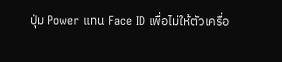ปุ่ม Power แทน Face ID เพื่อไม่ให้ตัวเครื่อ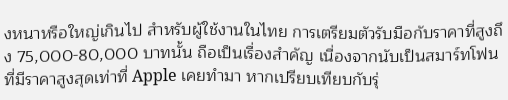งหนาหรือใหญ่เกินไป สำหรับผู้ใช้งานในไทย การเตรียมตัวรับมือกับราคาที่สูงถึง 75,000-80,000 บาทนั้น ถือเป็นเรื่องสำคัญ เนื่องจากนับเป็นสมาร์ทโฟนที่มีราคาสูงสุดเท่าที่ Apple เคยทำมา หากเปรียบเทียบกับรุ่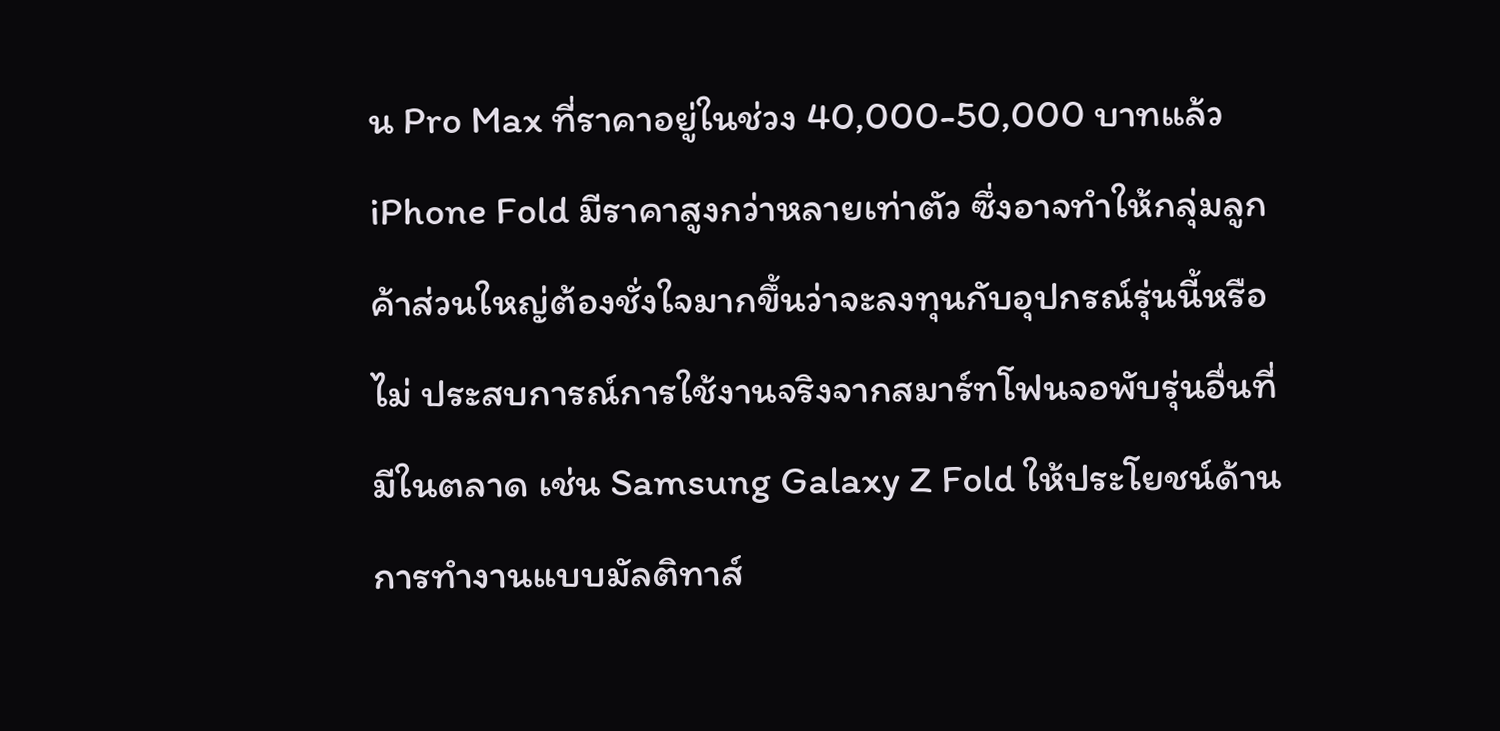น Pro Max ที่ราคาอยู่ในช่วง 40,000-50,000 บาทแล้ว iPhone Fold มีราคาสูงกว่าหลายเท่าตัว ซึ่งอาจทำให้กลุ่มลูกค้าส่วนใหญ่ต้องชั่งใจมากขึ้นว่าจะลงทุนกับอุปกรณ์รุ่นนี้หรือไม่ ประสบการณ์การใช้งานจริงจากสมาร์ทโฟนจอพับรุ่นอื่นที่มีในตลาด เช่น Samsung Galaxy Z Fold ให้ประโยชน์ด้านการทำงานแบบมัลติทาส์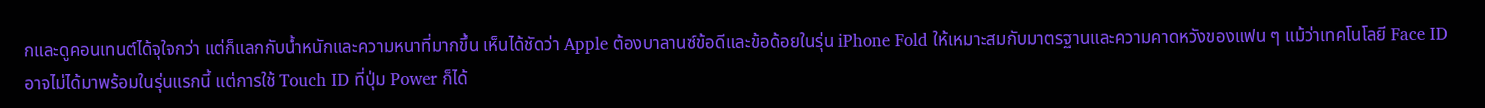กและดูคอนเทนต์ได้จุใจกว่า แต่ก็แลกกับน้ำหนักและความหนาที่มากขึ้น เห็นได้ชัดว่า Apple ต้องบาลานซ์ข้อดีและข้อด้อยในรุ่น iPhone Fold ให้เหมาะสมกับมาตรฐานและความคาดหวังของแฟน ๆ แม้ว่าเทคโนโลยี Face ID อาจไม่ได้มาพร้อมในรุ่นแรกนี้ แต่การใช้ Touch ID ที่ปุ่ม Power ก็ได้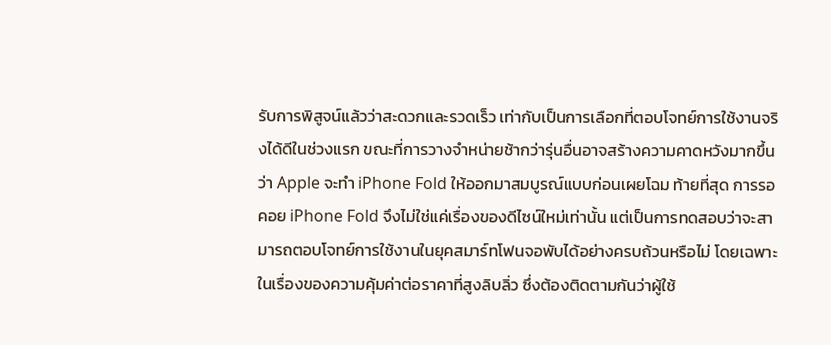รับการพิสูจน์แล้วว่าสะดวกและรวดเร็ว เท่ากับเป็นการเลือกที่ตอบโจทย์การใช้งานจริงได้ดีในช่วงแรก ขณะที่การวางจำหน่ายช้ากว่ารุ่นอื่นอาจสร้างความคาดหวังมากขึ้นว่า Apple จะทำ iPhone Fold ให้ออกมาสมบูรณ์แบบก่อนเผยโฉม ท้ายที่สุด การรอคอย iPhone Fold จึงไม่ใช่แค่เรื่องของดีไซน์ใหม่เท่านั้น แต่เป็นการทดสอบว่าจะสามารถตอบโจทย์การใช้งานในยุคสมาร์ทโฟนจอพับได้อย่างครบถ้วนหรือไม่ โดยเฉพาะในเรื่องของความคุ้มค่าต่อราคาที่สูงลิบลิ่ว ซึ่งต้องติดตามกันว่าผู้ใช้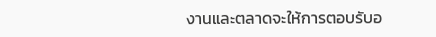งานและตลาดจะให้การตอบรับอ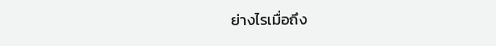ย่างไรเมื่อถึง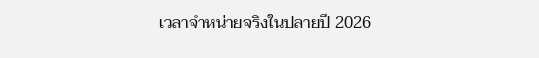เวลาจำหน่ายจริงในปลายปี 2026